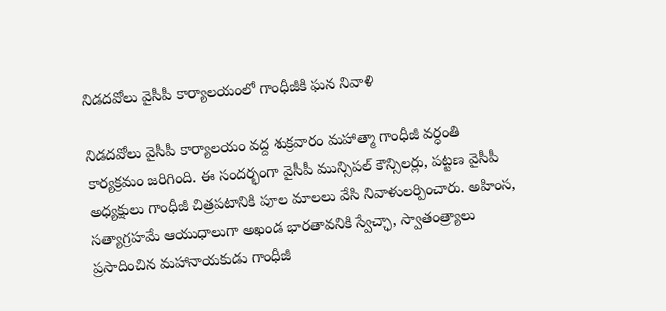నిడదవోలు వైసీపీ కార్యాలయంలో గాంధీజీకి ఘన నివాళి

నిడదవోలు వైసీపీ కార్యాలయం వద్ద శుక్రవారం మహాత్మా గాంధీజీ వర్ధంతి కార్యక్రమం జరిగింది. ఈ సందర్భంగా వైసీపీ మున్సిపల్ కౌన్సిలర్లు, పట్టణ వైసీపీ అధ్యక్షులు గాంధీజీ చిత్రపటానికి పూల మాలలు వేసి నివాళులర్పించారు. అహింస, సత్యాగ్రహమే ఆయుధాలుగా అఖండ భారతావనికి స్వేచ్ఛా, స్వాతంత్ర్యాలు ప్రసాదించిన మహానాయకుడు గాంధీజీ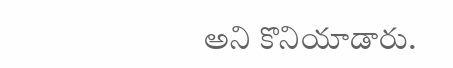అని కొనియాడారు.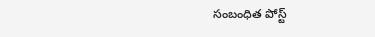సంబంధిత పోస్ట్